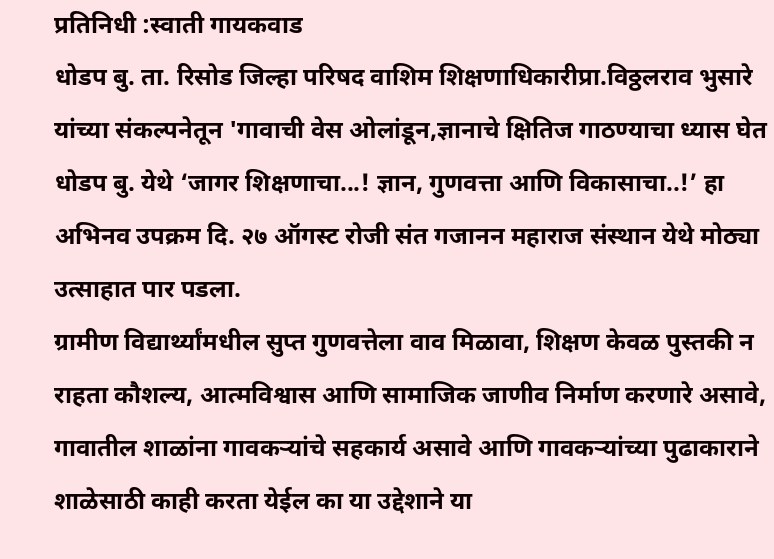प्रतिनिधी :स्वाती गायकवाड
धोडप बु. ता. रिसोड जिल्हा परिषद वाशिम शिक्षणाधिकारीप्रा.विठ्ठलराव भुसारे यांच्या संकल्पनेतून 'गावाची वेस ओलांडून,ज्ञानाचे क्षितिज गाठण्याचा ध्यास घेत धोडप बु. येथे ‘जागर शिक्षणाचा...! ज्ञान, गुणवत्ता आणि विकासाचा..!’ हा अभिनव उपक्रम दि. २७ ऑगस्ट रोजी संत गजानन महाराज संस्थान येथे मोठ्या उत्साहात पार पडला.
ग्रामीण विद्यार्थ्यांमधील सुप्त गुणवत्तेला वाव मिळावा, शिक्षण केवळ पुस्तकी न राहता कौशल्य, आत्मविश्वास आणि सामाजिक जाणीव निर्माण करणारे असावे, गावातील शाळांना गावकऱ्यांचे सहकार्य असावे आणि गावकऱ्यांच्या पुढाकाराने शाळेसाठी काही करता येईल का या उद्देशाने या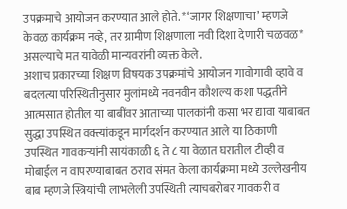उपक्रमाचे आयोजन करण्यात आले होते. *‘जागर शिक्षणाचा’ म्हणजे केवळ कार्यक्रम नव्हे, तर ग्रामीण शिक्षणाला नवी दिशा देणारी चळवळ* असल्याचे मत यावेळी मान्यवरांनी व्यक्त केले.
अशाच प्रकारच्या शिक्षण विषयक उपक्रमांचे आयोजन गावोगावी व्हावे व बदलत्या परिस्थितीनुसार मुलांमध्ये नवनवीन कौशल्य कशा पद्धतीने आत्मसात होतील या बाबींवर आताच्या पालकांनी कसा भर द्यावा याबाबत सुद्धा उपस्थित वक्त्यांकडून मार्गदर्शन करण्यात आले या ठिकाणी उपस्थित गावकऱ्यांनी सायंकाळी ६ ते ८ या वेळात घरातील टीव्ही व मोबाईल न वापरण्याबाबत ठराव संमत केला कार्यक्रमा मध्ये उल्लेखनीय बाब म्हणजे स्त्रियांची लाभलेली उपस्थिती त्याचबरोबर गावकरी व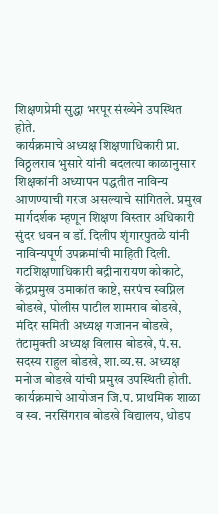शिक्षणप्रेमी सुद्धा भरपूर संख्येने उपस्थित होते.
कार्यक्रमाचे अध्यक्ष शिक्षणाधिकारी प्रा. विठ्ठलराव भुसारे यांनी बदलत्या काळानुसार शिक्षकांनी अध्यापन पद्धतीत नाविन्य आणण्याची गरज असल्याचे सांगितले. प्रमुख मार्गदर्शक म्हणून शिक्षण विस्तार अधिकारी सुंदर धवन व डॉ. दिलीप शृंगारपुतळे यांनी नाविन्यपूर्ण उपक्रमांची माहिती दिली.
गटशिक्षणाधिकारी बद्रीनारायण कोकाटे, केंद्रप्रमुख उमाकांत काष्टे, सरपंच स्वप्निल बोडखे, पोलीस पाटील शामराव बोडखे, मंदिर समिती अध्यक्ष गजानन बोडखे, तंटामुक्ती अध्यक्ष विलास बोडखे, पं.स. सदस्य राहुल बोडखे, शा.व्य.स. अध्यक्ष मनोज बोडखे यांची प्रमुख उपस्थिती होती.
कार्यक्रमाचे आयोजन जि.प. प्राथमिक शाळा व स्व. नरसिंगराव बोडखे विद्यालय, धोडप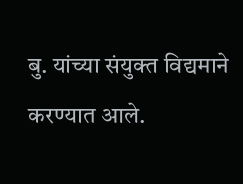बु. यांच्या संयुक्त विद्यमाने करण्यात आले.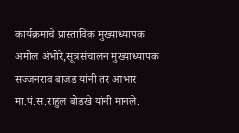कार्यक्रमाचे प्रास्ताविक मुख्याध्यापक अमोल अंभोरे,सूत्रसंचालन मुख्याध्यापक सज्जनराव बाजड यांनी तर आभार मा.पं.स.राहुल बोडखे यांनी मानले.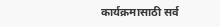कार्यक्रमासाठी सर्व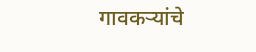गावकऱ्यांचे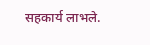सहकार्य लाभले.